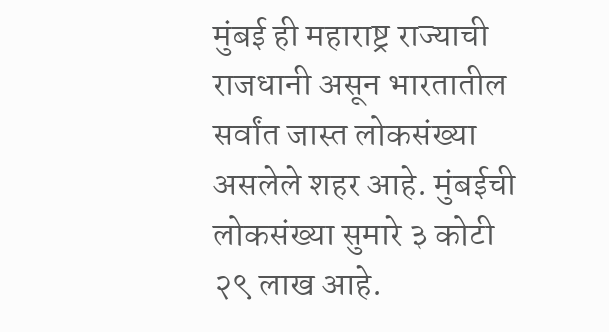मुंबई ही महाराष्ट्र राज्याची राजधानी असून भारतातील सर्वांत जास्त लोकसंख्या असलेले शहर आहे. मुंबईची लोकसंख्या सुमारे ३ कोटी २९ लाख आहे.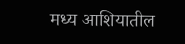मध्य आशियातील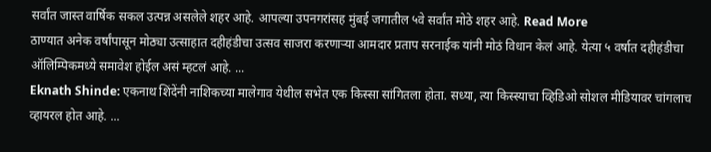सर्वांत जास्त वार्षिक सकल उत्पन्न असलेले शहर आहे. आपल्या उपनगरांसह मुंबई जगातील ५वे सर्वांत मोठे शहर आहे. Read More
ठाण्यात अनेक वर्षांपासून मोठ्या उत्साहात दहीहंडीचा उत्सव साजरा करणाऱ्या आमदार प्रताप सरनाईक यांनी मोठं विधान केलं आहे. येत्या ५ वर्षात दहीहंडीचा ऑलिम्पिकमध्ये समावेश होईल असं म्हटलं आहे. ...
Eknath Shinde: एकनाथ शिंदेंनी नाशिकच्या मालेगाव येथील सभेत एक किस्सा सांगितला होता. सध्या, त्या किस्स्याचा व्हिडिओ सोशल मीडियावर चांगलाच व्हायरल होत आहे. ...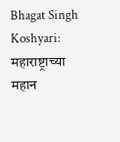Bhagat Singh Koshyari: महाराष्ट्राच्या महान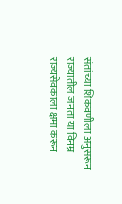संतांच्या शिकवणीला अनुसरून राज्यातील जनता या विनम्र राज्यसेवकाला क्षमा करून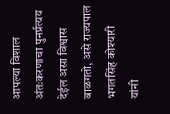आपल्या विशाल अंतःकरणाचा पुनर्प्रत्यय देईल असा विश्वास बाळगतो, असे राज्यपाल भगतसिंह कोश्यारी यांनी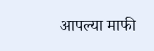आपल्या माफी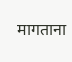मागताना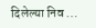दिलेल्या निव ...